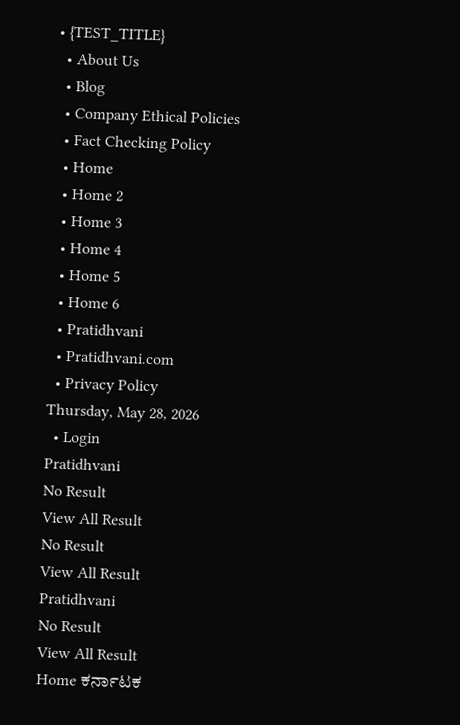• {TEST_TITLE}
  • About Us
  • Blog
  • Company Ethical Policies
  • Fact Checking Policy
  • Home
  • Home 2
  • Home 3
  • Home 4
  • Home 5
  • Home 6
  • Pratidhvani
  • Pratidhvani.com
  • Privacy Policy
Thursday, May 28, 2026
  • Login
Pratidhvani
No Result
View All Result
No Result
View All Result
Pratidhvani
No Result
View All Result
Home ಕರ್ನಾಟಕ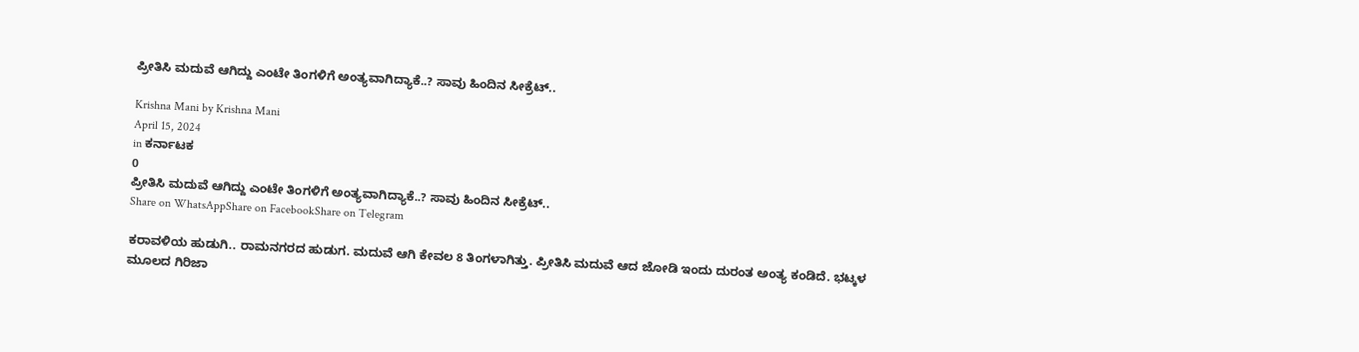ಪ್ರೀತಿಸಿ ಮದುವೆ ಆಗಿದ್ದು ಎಂಟೇ ತಿಂಗಳಿಗೆ ಅಂತ್ಯವಾಗಿದ್ಯಾಕೆ..? ಸಾವು ಹಿಂದಿನ ಸೀಕ್ರೆಟ್‌‌..

Krishna Mani by Krishna Mani
April 15, 2024
in ಕರ್ನಾಟಕ
0
ಪ್ರೀತಿಸಿ ಮದುವೆ ಆಗಿದ್ದು ಎಂಟೇ ತಿಂಗಳಿಗೆ ಅಂತ್ಯವಾಗಿದ್ಯಾಕೆ..? ಸಾವು ಹಿಂದಿನ ಸೀಕ್ರೆಟ್‌‌..
Share on WhatsAppShare on FacebookShare on Telegram

ಕರಾವಳಿಯ ಹುಡುಗಿ.. ರಾಮನಗರದ ಹುಡುಗ. ಮದುವೆ ಆಗಿ ಕೇವಲ 8 ತಿಂಗಳಾಗಿತ್ತು. ಪ್ರೀತಿಸಿ ಮದುವೆ ಆದ ಜೋಡಿ ಇಂದು ದುರಂತ ಅಂತ್ಯ ಕಂಡಿದೆ. ಭಟ್ಕಳ ಮೂಲದ ಗಿರಿಜಾ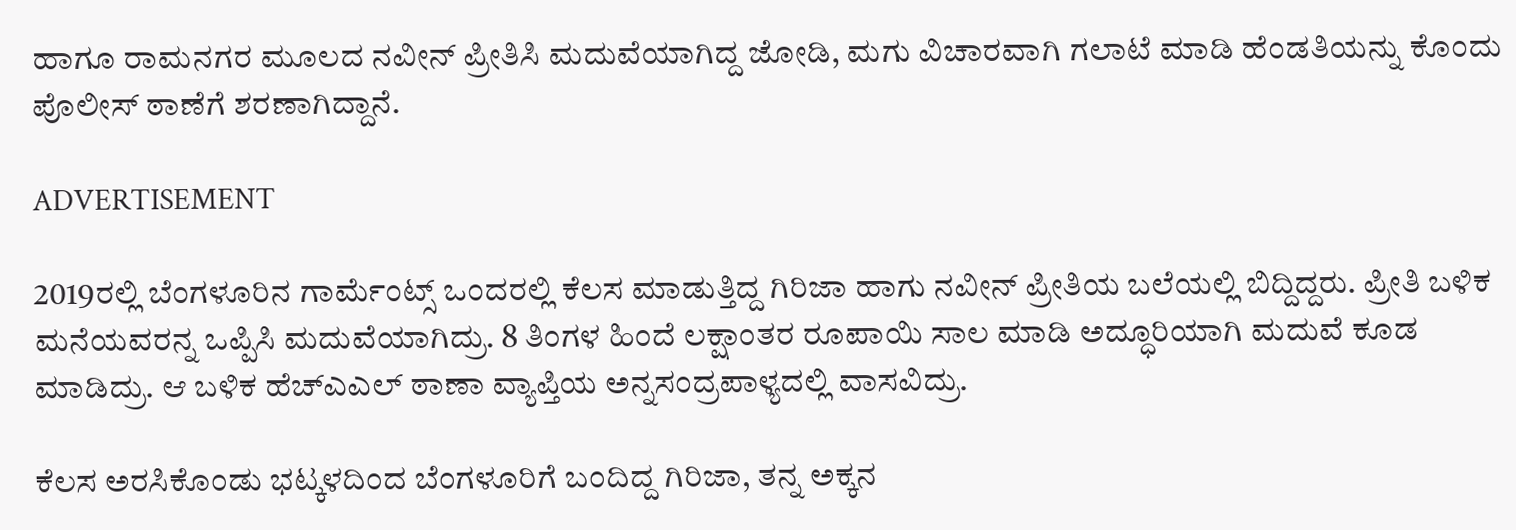ಹಾಗೂ ರಾಮನಗರ ಮೂಲದ ನವೀನ್ ಪ್ರೀತಿಸಿ ಮದುವೆಯಾಗಿದ್ದ ಜೋಡಿ, ಮಗು ವಿಚಾರವಾಗಿ ಗಲಾಟೆ ಮಾಡಿ ಹೆಂಡತಿಯನ್ನು ಕೊಂದು ಪೊಲೀಸ್‌ ಠಾಣೆಗೆ ಶರಣಾಗಿದ್ದಾನೆ.

ADVERTISEMENT

2019ರಲ್ಲಿ ಬೆಂಗಳೂರಿನ ಗಾರ್ಮೆಂಟ್ಸ್ ಒಂದರಲ್ಲಿ ಕೆಲಸ ಮಾಡುತ್ತಿದ್ದ ಗಿರಿಜಾ ಹಾಗು ನವೀನ್‌ ಪ್ರೀತಿಯ ಬಲೆಯಲ್ಲಿ ಬಿದ್ದಿದ್ದರು. ಪ್ರೀತಿ ಬಳಿಕ ಮನೆಯವರನ್ನ ಒಪ್ಪಿಸಿ ಮದುವೆಯಾಗಿದ್ರು. 8 ತಿಂಗಳ ಹಿಂದೆ ಲಕ್ಷಾಂತರ ರೂಪಾಯಿ ಸಾಲ ಮಾಡಿ ಅದ್ಧೂರಿಯಾಗಿ ಮದುವೆ ಕೂಡ ಮಾಡಿದ್ರು. ಆ ಬಳಿಕ ಹೆಚ್‌ಎಎಲ್ ಠಾಣಾ ವ್ಯಾಪ್ತಿಯ ಅನ್ನಸಂದ್ರಪಾಳ್ಯದಲ್ಲಿ ವಾಸವಿದ್ರು.

ಕೆಲಸ ಅರಸಿಕೊಂಡು ಭಟ್ಕಳದಿಂದ ಬೆಂಗಳೂರಿಗೆ ಬಂದಿದ್ದ ಗಿರಿಜಾ, ತನ್ನ ಅಕ್ಕನ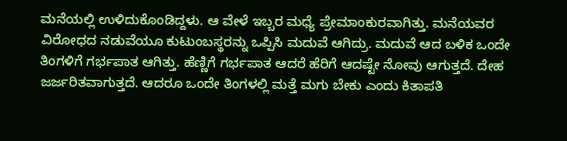ಮನೆಯಲ್ಲಿ ಉಳಿದುಕೊಂಡಿದ್ದಳು. ಆ ವೇಳೆ ಇಬ್ಬರ ಮಧ್ಯೆ ಪ್ರೇಮಾಂಕುರವಾಗಿತ್ತು. ಮನೆಯವರ ವಿರೋಧದ ನಡುವೆಯೂ ಕುಟುಂಬಸ್ಥರನ್ನು ಒಪ್ಪಿಸಿ ಮದುವೆ ಆಗಿದ್ರು. ಮದುವೆ ಆದ ಬಳಿಕ ಒಂದೇ ತಿಂಗಳಿಗೆ ಗರ್ಭಪಾತ ಆಗಿತ್ತು. ಹೆಣ್ಣಿಗೆ ಗರ್ಭಪಾತ ಆದರೆ ಹೆರಿಗೆ ಆದಷ್ಟೇ ನೋವು ಆಗುತ್ತದೆ. ದೇಹ ಜರ್ಜರಿತವಾಗುತ್ತದೆ. ಆದರೂ ಒಂದೇ ತಿಂಗಳಲ್ಲಿ ಮತ್ತೆ ಮಗು ಬೇಕು ಎಂದು ಕಿತಾಪತಿ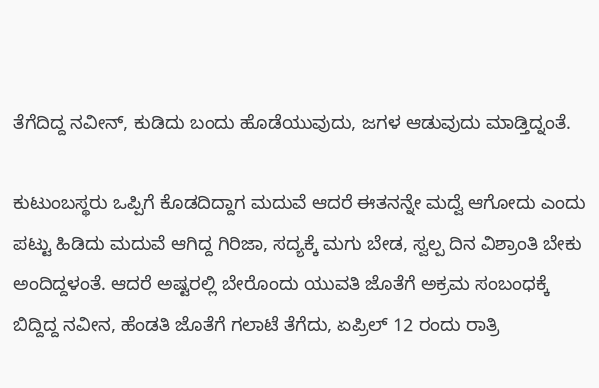ತೆಗೆದಿದ್ದ ನವೀನ್‌, ಕುಡಿದು ಬಂದು ಹೊಡೆಯುವುದು, ಜಗಳ ಆಡುವುದು ಮಾಡ್ತಿದ್ನಂತೆ.

ಕುಟುಂಬಸ್ಥರು ಒಪ್ಪಿಗೆ ಕೊಡದಿದ್ದಾಗ ಮದುವೆ ಆದರೆ ಈತನನ್ನೇ ಮದ್ವೆ ಆಗೋದು ಎಂದು ಪಟ್ಟು ಹಿಡಿದು ಮದುವೆ ಆಗಿದ್ದ ಗಿರಿಜಾ, ಸದ್ಯಕ್ಕೆ ಮಗು ಬೇಡ, ಸ್ವಲ್ಪ ದಿನ ವಿಶ್ರಾಂತಿ ಬೇಕು ಅಂದಿದ್ದಳಂತೆ. ಆದರೆ ಅಷ್ಟರಲ್ಲಿ ಬೇರೊಂದು ಯುವತಿ ಜೊತೆಗೆ ಅಕ್ರಮ ಸಂಬಂಧಕ್ಕೆ ಬಿದ್ದಿದ್ದ ನವೀನ, ಹೆಂಡತಿ ಜೊತೆಗೆ ಗಲಾಟೆ ತೆಗೆದು, ಏಪ್ರಿಲ್‌ 12 ರಂದು ರಾತ್ರಿ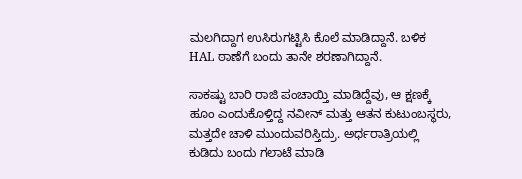ಮಲಗಿದ್ದಾಗ ಉಸಿರುಗಟ್ಟಿಸಿ ಕೊಲೆ ಮಾಡಿದ್ದಾನೆ. ಬಳಿಕ HAL ಠಾಣೆಗೆ ಬಂದು ತಾನೇ ಶರಣಾಗಿದ್ದಾನೆ.

ಸಾಕಷ್ಟು ಬಾರಿ ರಾಜಿ ಪಂಚಾಯ್ತಿ ಮಾಡಿದ್ದೆವು, ಆ ಕ್ಷಣಕ್ಕೆ ಹೂಂ ಎಂದುಕೊಳ್ತಿದ್ದ ನವೀನ್ ಮತ್ತು ಆತನ ಕುಟುಂಬಸ್ಥರು, ಮತ್ತದೇ ಚಾಳಿ ಮುಂದುವರಿಸ್ತಿದ್ರು. ಅರ್ಧರಾತ್ರಿಯಲ್ಲಿ ಕುಡಿದು ಬಂದು ಗಲಾಟೆ ಮಾಡಿ‌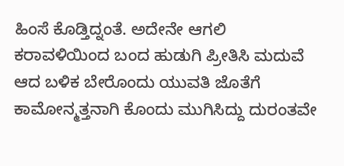ಹಿಂಸೆ ಕೊಡ್ತಿದ್ನಂತೆ. ಅದೇನೇ ಆಗಲಿ ಕರಾವಳಿಯಿಂದ ಬಂದ ಹುಡುಗಿ ಪ್ರೀತಿಸಿ ಮದುವೆ ಆದ ಬಳಿಕ ಬೇರೊಂದು ಯುವತಿ ಜೊತೆಗೆ ಕಾಮೋನ್ಮತ್ತನಾಗಿ ಕೊಂದು ಮುಗಿಸಿದ್ದು ದುರಂತವೇ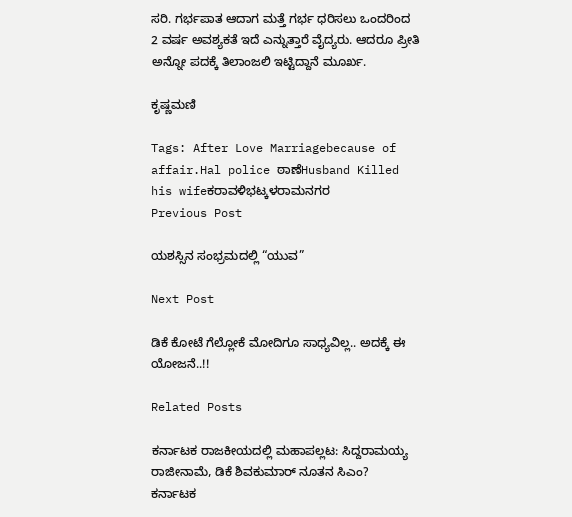ಸರಿ. ಗರ್ಭಪಾತ ಆದಾಗ ಮತ್ತೆ ಗರ್ಭ ಧರಿಸಲು ಒಂದರಿಂದ 2 ವರ್ಷ ಅವಶ್ಯಕತೆ ಇದೆ ಎನ್ನುತ್ತಾರೆ ವೈದ್ಯರು. ಆದರೂ ಪ್ರೀತಿ ಅನ್ನೋ ಪದಕ್ಕೆ ತಿಲಾಂಜಲಿ ಇಟ್ಟಿದ್ದಾನೆ ಮೂರ್ಖ.

ಕೃಷ್ಣಮಣಿ

Tags: After Love Marriagebecause of affair.Hal police ಠಾಣೆHusband Killed his wifeಕರಾವಳಿಭಟ್ಕಳರಾಮನಗರ
Previous Post

ಯಶಸ್ಸಿನ ಸಂಭ್ರಮದಲ್ಲಿ “ಯುವ”

Next Post

ಡಿಕೆ ಕೋಟೆ ಗೆಲ್ಲೋಕೆ ಮೋದಿಗೂ ಸಾಧ್ಯವಿಲ್ಲ.. ಅದಕ್ಕೆ ಈ ಯೋಜನೆ..!!

Related Posts

ಕರ್ನಾಟಕ ರಾಜಕೀಯದಲ್ಲಿ ಮಹಾಪಲ್ಲಟ: ಸಿದ್ದರಾಮಯ್ಯ ರಾಜೀನಾಮೆ, ಡಿಕೆ ಶಿವಕುಮಾರ್ ನೂತನ ಸಿಎಂ?
ಕರ್ನಾಟಕ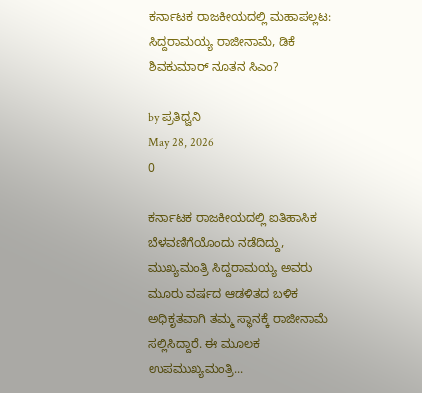ಕರ್ನಾಟಕ ರಾಜಕೀಯದಲ್ಲಿ ಮಹಾಪಲ್ಲಟ: ಸಿದ್ದರಾಮಯ್ಯ ರಾಜೀನಾಮೆ, ಡಿಕೆ ಶಿವಕುಮಾರ್ ನೂತನ ಸಿಎಂ?

by ಪ್ರತಿಧ್ವನಿ
May 28, 2026
0

ಕರ್ನಾಟಕ ರಾಜಕೀಯದಲ್ಲಿ ಐತಿಹಾಸಿಕ ಬೆಳವಣಿಗೆಯೊಂದು ನಡೆದಿದ್ದು, ಮುಖ್ಯಮಂತ್ರಿ ಸಿದ್ದರಾಮಯ್ಯ ಅವರು ಮೂರು ವರ್ಷದ ಆಡಳಿತದ ಬಳಿಕ ಅಧಿಕೃತವಾಗಿ ತಮ್ಮ ಸ್ಥಾನಕ್ಕೆ ರಾಜೀನಾಮೆ ಸಲ್ಲಿಸಿದ್ದಾರೆ. ಈ ಮೂಲಕ ಉಪಮುಖ್ಯಮಂತ್ರಿ...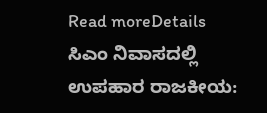Read moreDetails
ಸಿಎಂ ನಿವಾಸದಲ್ಲಿ ಉಪಹಾರ ರಾಜಕೀಯ: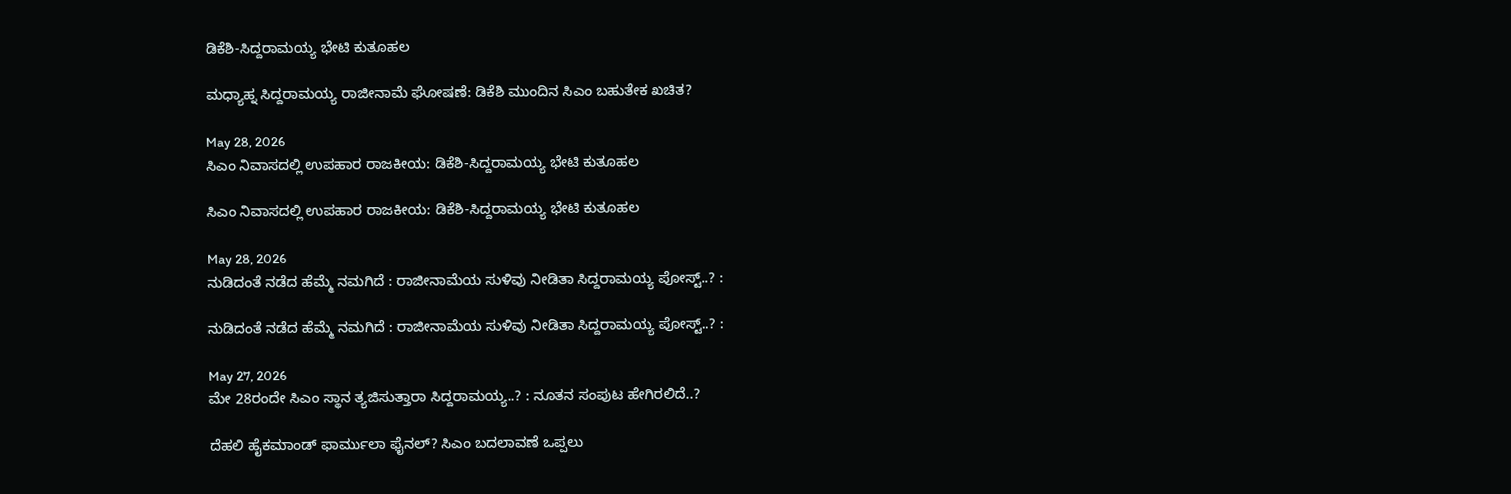ಡಿಕೆಶಿ-ಸಿದ್ದರಾಮಯ್ಯ ಭೇಟಿ ಕುತೂಹಲ

ಮಧ್ಯಾಹ್ನ ಸಿದ್ದರಾಮಯ್ಯ ರಾಜೀನಾಮೆ ಘೋಷಣೆ: ಡಿಕೆಶಿ ಮುಂದಿನ ಸಿಎಂ ಬಹುತೇಕ ಖಚಿತ?

May 28, 2026
ಸಿಎಂ ನಿವಾಸದಲ್ಲಿ ಉಪಹಾರ ರಾಜಕೀಯ: ಡಿಕೆಶಿ-ಸಿದ್ದರಾಮಯ್ಯ ಭೇಟಿ ಕುತೂಹಲ

ಸಿಎಂ ನಿವಾಸದಲ್ಲಿ ಉಪಹಾರ ರಾಜಕೀಯ: ಡಿಕೆಶಿ-ಸಿದ್ದರಾಮಯ್ಯ ಭೇಟಿ ಕುತೂಹಲ

May 28, 2026
ನುಡಿದಂತೆ ನಡೆದ ಹೆಮ್ಮೆ ನಮಗಿದೆ : ರಾಜೀನಾಮೆಯ ಸುಳಿವು ನೀಡಿತಾ ಸಿದ್ದರಾಮಯ್ಯ ಪೋಸ್ಟ್‌..? :

ನುಡಿದಂತೆ ನಡೆದ ಹೆಮ್ಮೆ ನಮಗಿದೆ : ರಾಜೀನಾಮೆಯ ಸುಳಿವು ನೀಡಿತಾ ಸಿದ್ದರಾಮಯ್ಯ ಪೋಸ್ಟ್‌..? :

May 27, 2026
ಮೇ 28ರಂದೇ ಸಿಎಂ ಸ್ಥಾನ ತ್ಯಜಿಸುತ್ತಾರಾ ಸಿದ್ದರಾಮಯ್ಯ..? : ನೂತನ ಸಂಪುಟ ಹೇಗಿರಲಿದೆ..?

ದೆಹಲಿ ಹೈಕಮಾಂಡ್ ಫಾರ್ಮುಲಾ ಫೈನಲ್? ಸಿಎಂ ಬದಲಾವಣೆ ಒಪ್ಪಲು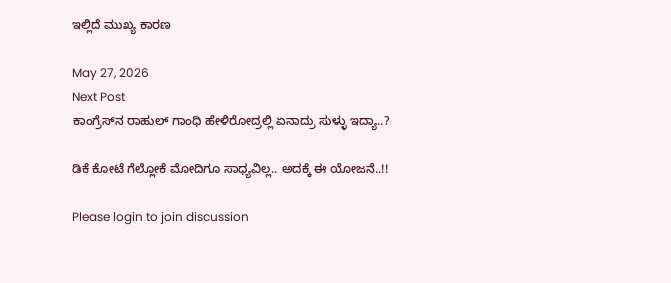ಇಲ್ಲಿದೆ ಮುಖ್ಯ ಕಾರಣ

May 27, 2026
Next Post
ಕಾಂಗ್ರೆಸ್‌ನ ರಾಹುಲ್‌ ಗಾಂಧಿ ಹೇಳಿರೋದ್ರಲ್ಲಿ ಏನಾದ್ರು ಸುಳ್ಳು ಇದ್ಯಾ..?

ಡಿಕೆ ಕೋಟೆ ಗೆಲ್ಲೋಕೆ ಮೋದಿಗೂ ಸಾಧ್ಯವಿಲ್ಲ.. ಅದಕ್ಕೆ ಈ ಯೋಜನೆ..!!

Please login to join discussion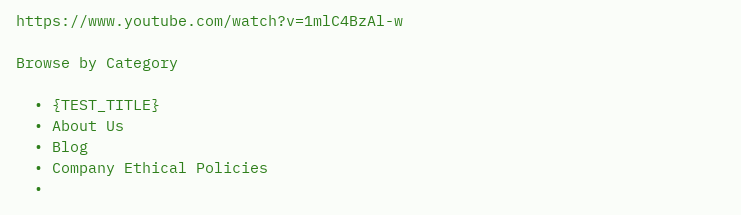https://www.youtube.com/watch?v=1mlC4BzAl-w

Browse by Category

  • {TEST_TITLE}
  • About Us
  • Blog
  • Company Ethical Policies
  •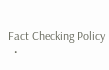Fact Checking Policy
  •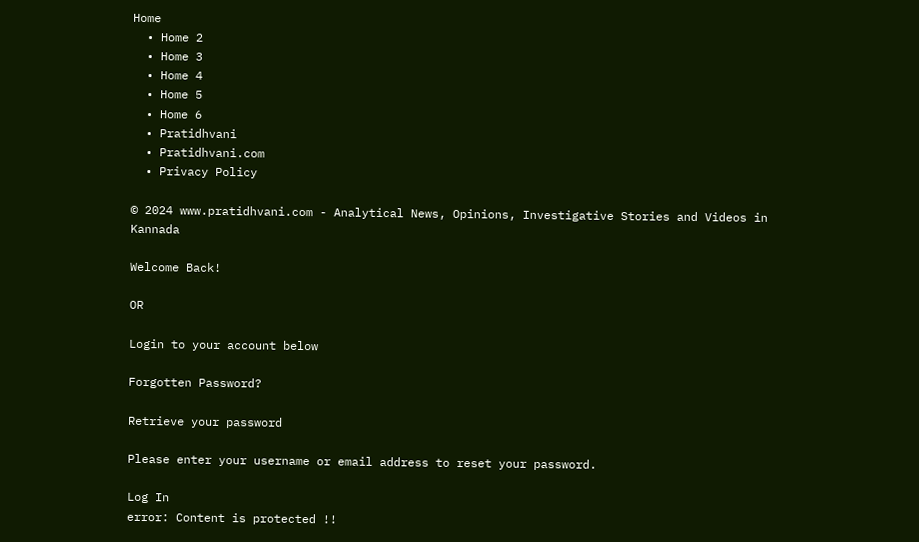Home
  • Home 2
  • Home 3
  • Home 4
  • Home 5
  • Home 6
  • Pratidhvani
  • Pratidhvani.com
  • Privacy Policy

© 2024 www.pratidhvani.com - Analytical News, Opinions, Investigative Stories and Videos in Kannada

Welcome Back!

OR

Login to your account below

Forgotten Password?

Retrieve your password

Please enter your username or email address to reset your password.

Log In
error: Content is protected !!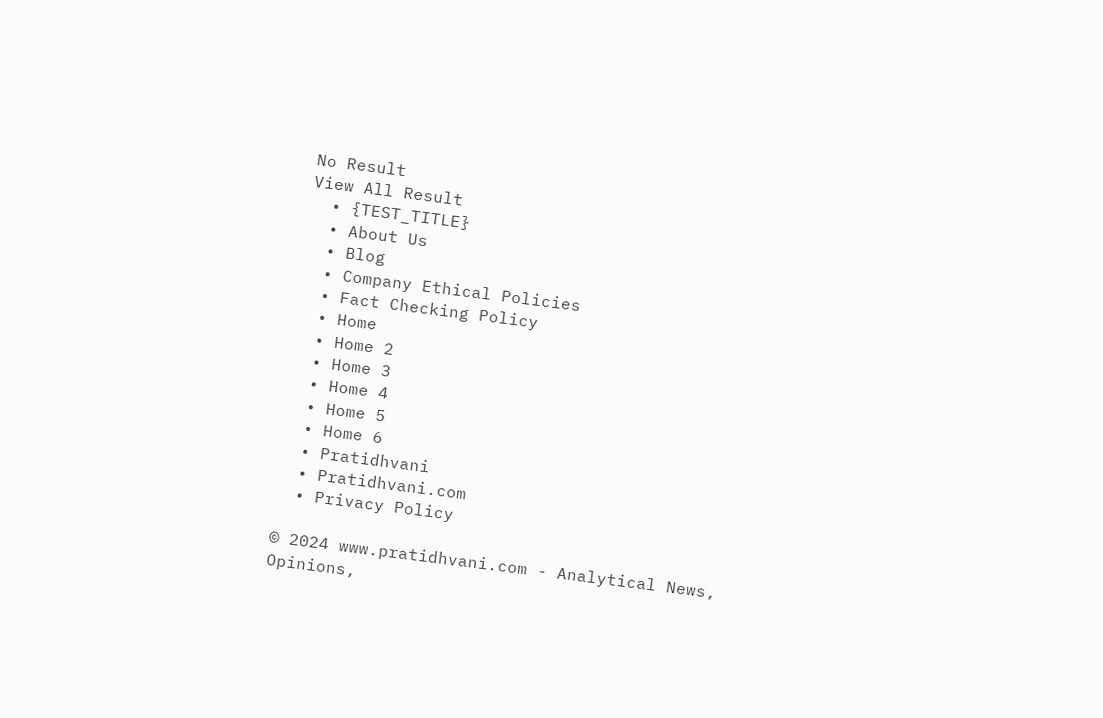No Result
View All Result
  • {TEST_TITLE}
  • About Us
  • Blog
  • Company Ethical Policies
  • Fact Checking Policy
  • Home
  • Home 2
  • Home 3
  • Home 4
  • Home 5
  • Home 6
  • Pratidhvani
  • Pratidhvani.com
  • Privacy Policy

© 2024 www.pratidhvani.com - Analytical News, Opinions,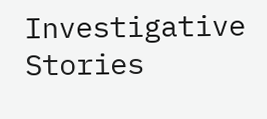Investigative Stories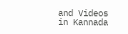and Videos in Kannada